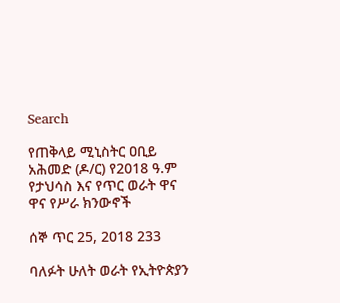Search

የጠቅላይ ሚኒስትር ዐቢይ አሕመድ (ዶ/ር) የ2018 ዓ.ም የታህሳስ እና የጥር ወራት ዋና ዋና የሥራ ክንውኖች

ሰኞ ጥር 25, 2018 233

ባለፉት ሁለት ወራት የኢትዮጵያን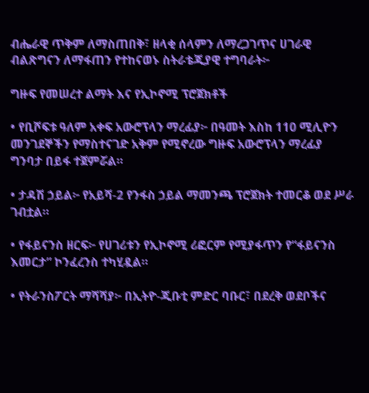ብሔራዊ ጥቅም ለማስጠበቅ፣ ዘላቂ ሰላምን ለማረጋገጥና ሀገራዊ ብልጽግናን ለማፋጠን የተከናወኑ ስትራቴጂያዊ ተግባራት፦

ግዙፍ የመሠረተ ልማት እና የኢኮኖሚ ፕሮጀክቶች

• የቢሾፍቱ ዓለም አቀፍ አውሮፕላን ማረፊያ፦ በዓመት እስከ 110 ሚሊዮን መንገደኞችን የማስተናገድ አቅም የሚኖረው ግዙፍ አውሮፕላን ማረፊያ ግንባታ በይፋ ተጀምሯል።

• ታዳሽ ኃይል፦ የአይሻ-2 የንፋስ ኃይል ማመንጫ ፕሮጀክት ተመርቆ ወደ ሥራ ገብቷል።

• የፋይናንስ ዘርፍ፦ የሀገሪቱን የኢኮኖሚ ሪፎርም የሚያፋጥን የ“ፋይናንስ እመርታ” ኮንፈረንስ ተካሂዷል።

• የትራንስፖርት ማሻሻያ፦ በኢትዮ-ጂቡቲ ምድር ባቡር፣ በደረቅ ወደቦችና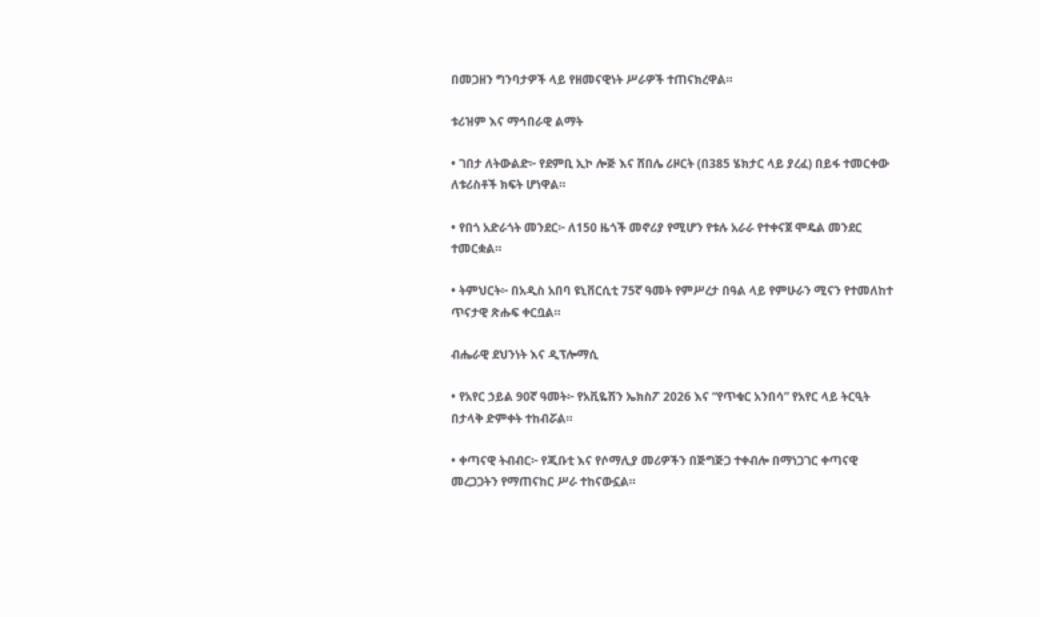በመጋዘን ግንባታዎች ላይ የዘመናዊነት ሥራዎች ተጠናክረዋል።

ቱሪዝም እና ማኅበራዊ ልማት

• ገበታ ለትውልድ፦ የደምቢ ኢኮ ሎጅ እና ሸበሌ ሪዞርት (በ385 ሄክታር ላይ ያረፈ) በይፋ ተመርቀው ለቱሪስቶች ክፍት ሆነዋል።

• የበጎ አድራጎት መንደር፦ ለ150 ዜጎች መኖሪያ የሚሆን የቱሉ አራራ የተቀናጀ ሞዴል መንደር ተመርቋል።

• ትምህርት፦ በአዲስ አበባ ዩኒቨርሲቲ 75ኛ ዓመት የምሥረታ በዓል ላይ የምሁራን ሚናን የተመለከተ ጥናታዊ ጽሑፍ ቀርቧል።

ብሔራዊ ደህንነት እና ዲፕሎማሲ

• የአየር ኃይል 90ኛ ዓመት፦ የአቪዬሽን ኤክስፖ 2026 እና “የጥቁር አንበሳ” የአየር ላይ ትርዒት በታላቅ ድምቀት ተከብሯል።

• ቀጣናዊ ትብብር፦ የጂቡቲ እና የሶማሊያ መሪዎችን በጅግጅጋ ተቀብሎ በማነጋገር ቀጣናዊ መረጋጋትን የማጠናከር ሥራ ተከናውኗል።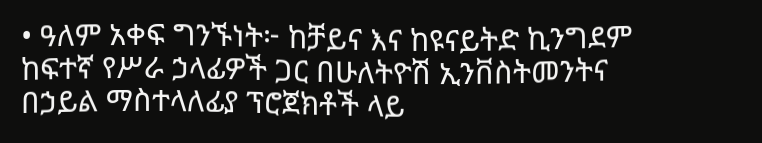• ዓለም አቀፍ ግንኙነት፦ ከቻይና እና ከዩናይትድ ኪንግደም ከፍተኛ የሥራ ኃላፊዎች ጋር በሁለትዮሽ ኢንቨስትመንትና በኃይል ማስተላለፊያ ፕሮጀክቶች ላይ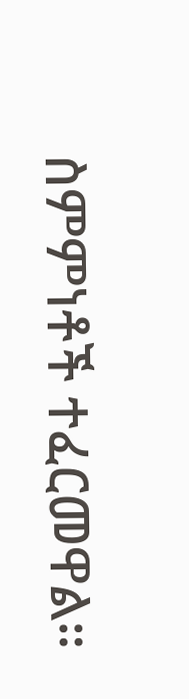ስምምነቶች ተፈርመዋል።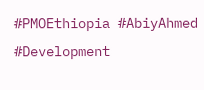#PMOEthiopia #AbiyAhmed #Development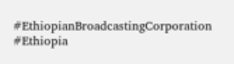#EthiopianBroadcastingCorporation #Ethiopia